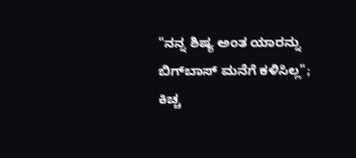"ನನ್ನ ಶಿಷ್ಯ ಅಂತ ಯಾರನ್ನು ಬಿಗ್‌ಬಾಸ್ ಮನೆಗೆ ಕಳಿಸಿಲ್ಲ"; ಕಿಚ್ಚ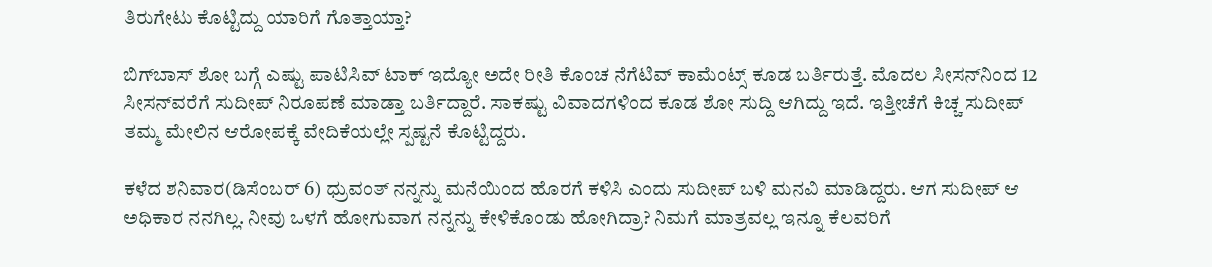ತಿರುಗೇಟು ಕೊಟ್ಟಿದ್ದು ಯಾರಿಗೆ ಗೊತ್ತಾಯ್ತಾ?

ಬಿಗ್‌ಬಾಸ್ ಶೋ ಬಗ್ಗೆ ಎಷ್ಟು ಪಾಟಿಸಿವ್ ಟಾಕ್ ಇದ್ಯೋ ಅದೇ ರೀತಿ ಕೊಂಚ ನೆಗೆಟಿವ್ ಕಾಮೆಂಟ್ಸ್ ಕೂಡ ಬರ್ತಿರುತ್ತೆ. ಮೊದಲ ಸೀಸನ್‌ನಿಂದ 12 ಸೀಸನ್‌ವರೆಗೆ ಸುದೀಪ್ ನಿರೂಪಣೆ ಮಾಡ್ತಾ ಬರ್ತಿದ್ದಾರೆ. ಸಾಕಷ್ಟು ವಿವಾದಗಳಿಂದ ಕೂಡ ಶೋ ಸುದ್ದಿ ಆಗಿದ್ದು ಇದೆ. ಇತ್ತೀಚೆಗೆ ಕಿಚ್ಚ ಸುದೀಪ್ ತಮ್ಮ ಮೇಲಿನ ಆರೋಪಕ್ಕೆ ವೇದಿಕೆಯಲ್ಲೇ ಸ್ಪಷ್ಟನೆ ಕೊಟ್ಟಿದ್ದರು.

ಕಳೆದ ಶನಿವಾರ(ಡಿಸೆಂಬರ್ 6) ಧ್ರುವಂತ್ ನನ್ನನ್ನು ಮನೆಯಿಂದ ಹೊರಗೆ ಕಳಿಸಿ ಎಂದು ಸುದೀಪ್ ಬಳಿ ಮನವಿ ಮಾಡಿದ್ದರು. ಆಗ ಸುದೀಪ್ ಆ ಅಧಿಕಾರ ನನಗಿಲ್ಲ. ನೀವು ಒಳಗೆ ಹೋಗುವಾಗ ನನ್ನನ್ನು ಕೇಳಿಕೊಂಡು ಹೋಗಿದ್ರಾ? ನಿಮಗೆ ಮಾತ್ರವಲ್ಲ ಇನ್ನೂ ಕೆಲವರಿಗೆ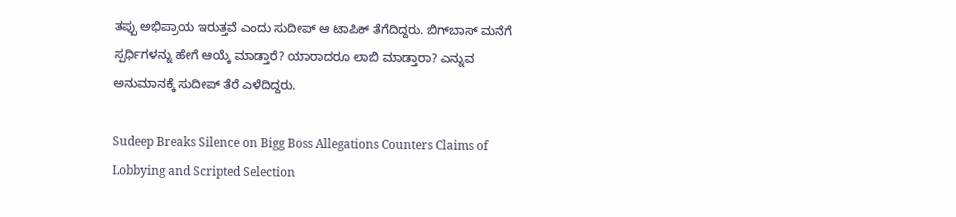ತಪ್ಪು ಅಭಿಪ್ರಾಯ ಇರುತ್ತವೆ ಎಂದು ಸುದೀಪ್ ಆ ಟಾಪಿಕ್ ತೆಗೆದಿದ್ದರು. ಬಿಗ್‌ಬಾಸ್ ಮನೆಗೆ ಸ್ಪರ್ಧಿಗಳನ್ನು ಹೇಗೆ ಆಯ್ಕೆ ಮಾಡ್ತಾರೆ? ಯಾರಾದರೂ ಲಾಬಿ ಮಾಡ್ತಾರಾ? ಎನ್ನುವ ಅನುಮಾನಕ್ಕೆ ಸುದೀಪ್ ತೆರೆ ಎಳೆದಿದ್ದರು.

Sudeep Breaks Silence on Bigg Boss Allegations Counters Claims of Lobbying and Scripted Selection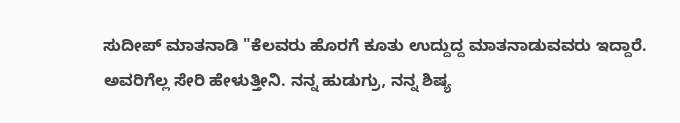ಸುದೀಪ್ ಮಾತನಾಡಿ "ಕೆಲವರು ಹೊರಗೆ ಕೂತು ಉದ್ದುದ್ದ ಮಾತನಾಡುವವರು ಇದ್ದಾರೆ. ಅವರಿಗೆಲ್ಲ ಸೇರಿ ಹೇಳುತ್ತೀನಿ. ನನ್ನ ಹುಡುಗ್ರು, ನನ್ನ ಶಿಷ್ಯ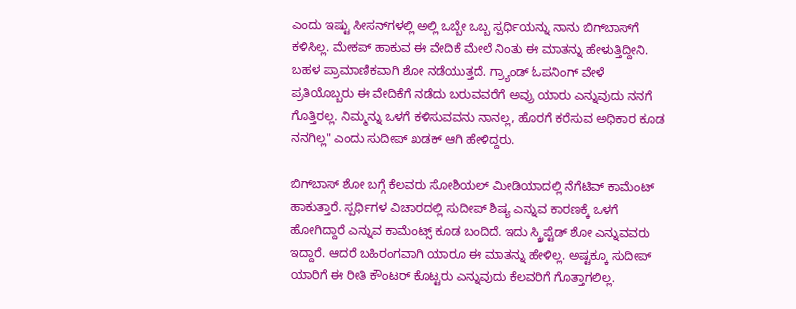ಎಂದು ಇಷ್ಟು ಸೀಸನ್‌ಗಳಲ್ಲಿ ಅಲ್ಲಿ ಒಬ್ಬೇ ಒಬ್ಬ ಸ್ಪರ್ಧಿಯನ್ನು ನಾನು ಬಿಗ್‌ಬಾಸ್‌ಗೆ ಕಳಿಸಿಲ್ಲ. ಮೇಕಪ್ ಹಾಕುವ ಈ ವೇದಿಕೆ ಮೇಲೆ ನಿಂತು ಈ ಮಾತನ್ನು ಹೇಳುತ್ತಿದ್ದೀನಿ. ಬಹಳ ಪ್ರಾಮಾಣಿಕವಾಗಿ ಶೋ ನಡೆಯುತ್ತದೆ. ಗ್ರ್ಯಾಂಡ್ ಓಪನಿಂಗ್ ವೇಳೆ ಪ್ರತಿಯೊಬ್ಬರು ಈ ವೇದಿಕೆಗೆ ನಡೆದು ಬರುವವರೆಗೆ ಅವ್ರು ಯಾರು ಎನ್ನುವುದು ನನಗೆ ಗೊತ್ತಿರಲ್ಲ. ನಿಮ್ಮನ್ನು ಒಳಗೆ ಕಳಿಸುವವನು ನಾನಲ್ಲ, ಹೊರಗೆ ಕರೆಸುವ ಅಧಿಕಾರ ಕೂಡ ನನಗಿಲ್ಲ" ಎಂದು ಸುದೀಪ್ ಖಡಕ್ ಆಗಿ ಹೇಳಿದ್ದರು.

ಬಿಗ್‌ಬಾಸ್ ಶೋ ಬಗ್ಗೆ ಕೆಲವರು ಸೋಶಿಯಲ್ ಮೀಡಿಯಾದಲ್ಲಿ ನೆಗೆಟಿವ್ ಕಾಮೆಂಟ್ ಹಾಕುತ್ತಾರೆ. ಸ್ಪರ್ಧಿಗಳ ವಿಚಾರದಲ್ಲಿ ಸುದೀಪ್ ಶಿಷ್ಯ ಎನ್ನುವ ಕಾರಣಕ್ಕೆ ಒಳಗೆ ಹೋಗಿದ್ದಾರೆ ಎನ್ನುವ ಕಾಮೆಂಟ್ಸ್ ಕೂಡ ಬಂದಿದೆ. ಇದು ಸ್ಕ್ರಿಪ್ಟೆಡ್ ಶೋ ಎನ್ನುವವರು ಇದ್ದಾರೆ. ಆದರೆ ಬಹಿರಂಗವಾಗಿ ಯಾರೂ ಈ ಮಾತನ್ನು ಹೇಳಿಲ್ಲ. ಅಷ್ಟಕ್ಕೂ ಸುದೀಪ್ ಯಾರಿಗೆ ಈ ರೀತಿ ಕೌಂಟರ್ ಕೊಟ್ಟರು ಎನ್ನುವುದು ಕೆಲವರಿಗೆ ಗೊತ್ತಾಗಲಿಲ್ಲ.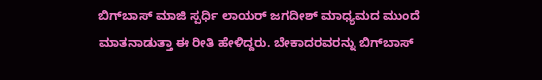ಬಿಗ್‌ಬಾಸ್ ಮಾಜಿ ಸ್ಪರ್ಧಿ ಲಾಯರ್ ಜಗದೀಶ್ ಮಾಧ್ಯಮದ ಮುಂದೆ ಮಾತನಾಡುತ್ತಾ ಈ ರೀತಿ ಹೇಳಿದ್ದರು. ಬೇಕಾದರವರನ್ನು ಬಿಗ್‌ಬಾಸ್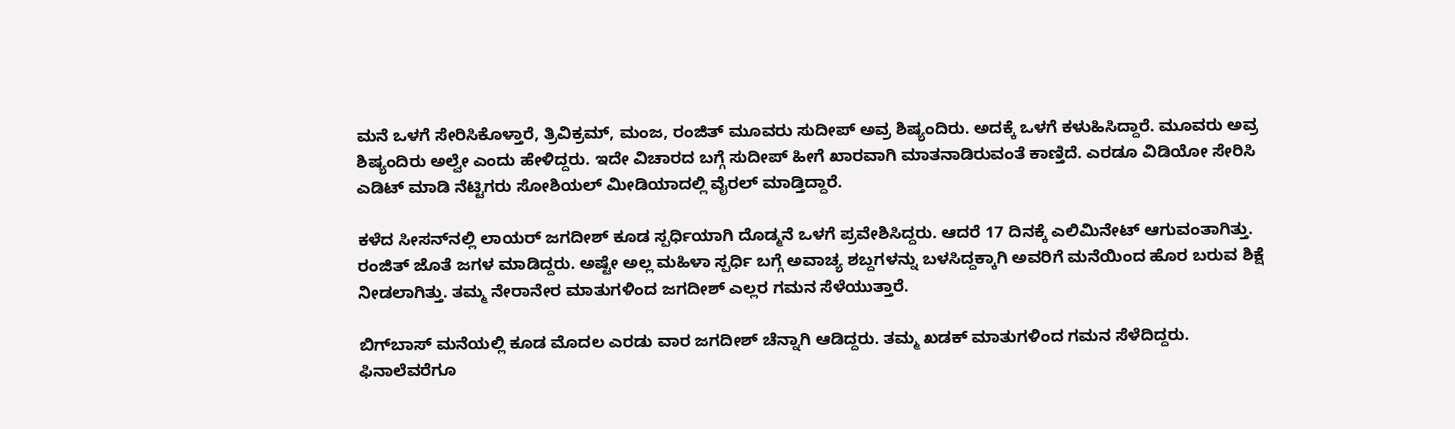ಮನೆ ಒಳಗೆ ಸೇರಿಸಿಕೊಳ್ತಾರೆ, ತ್ರಿವಿಕ್ರಮ್, ಮಂಜ, ರಂಜಿತ್ ಮೂವರು ಸುದೀಪ್ ಅವ್ರ ಶಿಷ್ಯಂದಿರು. ಅದಕ್ಕೆ ಒಳಗೆ ಕಳುಹಿಸಿದ್ದಾರೆ. ಮೂವರು ಅವ್ರ ಶಿಷ್ಯಂದಿರು ಅಲ್ವೇ ಎಂದು ಹೇಳಿದ್ದರು. ಇದೇ ವಿಚಾರದ ಬಗ್ಗೆ ಸುದೀಪ್ ಹೀಗೆ ಖಾರವಾಗಿ ಮಾತನಾಡಿರುವಂತೆ ಕಾಣ್ತಿದೆ. ಎರಡೂ ವಿಡಿಯೋ ಸೇರಿಸಿ ಎಡಿಟ್ ಮಾಡಿ ನೆಟ್ಟಿಗರು ಸೋಶಿಯಲ್ ಮೀಡಿಯಾದಲ್ಲಿ ವೈರಲ್ ಮಾಡ್ತಿದ್ದಾರೆ.

ಕಳೆದ ಸೀಸನ್‌ನಲ್ಲಿ ಲಾಯರ್ ಜಗದೀಶ್ ಕೂಡ ಸ್ಪರ್ಧಿಯಾಗಿ ದೊಡ್ಮನೆ ಒಳಗೆ ಪ್ರವೇಶಿಸಿದ್ದರು. ಆದರೆ 17 ದಿನಕ್ಕೆ ಎಲಿಮಿನೇಟ್ ಆಗುವಂತಾಗಿತ್ತು. ರಂಜಿತ್ ಜೊತೆ ಜಗಳ ಮಾಡಿದ್ದರು. ಅಷ್ಟೇ ಅಲ್ಲ ಮಹಿಳಾ ಸ್ಪರ್ಧಿ ಬಗ್ಗೆ ಅವಾಚ್ಯ ಶಬ್ದಗಳನ್ನು ಬಳಸಿದ್ದಕ್ಕಾಗಿ ಅವರಿಗೆ ಮನೆಯಿಂದ ಹೊರ ಬರುವ ಶಿಕ್ಷೆ ನೀಡಲಾಗಿತ್ತು. ತಮ್ಮ ನೇರಾನೇರ ಮಾತುಗಳಿಂದ ಜಗದೀಶ್ ಎಲ್ಲರ ಗಮನ ಸೆಳೆಯುತ್ತಾರೆ.

ಬಿಗ್‌ಬಾಸ್ ಮನೆಯಲ್ಲಿ ಕೂಡ ಮೊದಲ ಎರಡು ವಾರ ಜಗದೀಶ್ ಚೆನ್ನಾಗಿ ಆಡಿದ್ದರು. ತಮ್ಮ ಖಡಕ್ ಮಾತುಗಳಿಂದ ಗಮನ ಸೆಳೆದಿದ್ದರು. ಫಿನಾಲೆವರೆಗೂ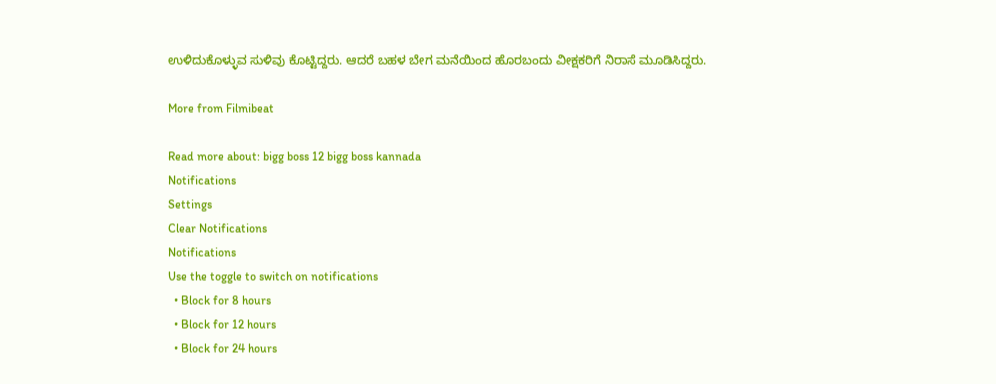ಉಳಿದುಕೊಳ್ಳುವ ಸುಳಿವು ಕೊಟ್ಟಿದ್ದರು. ಆದರೆ ಬಹಳ ಬೇಗ ಮನೆಯಿಂದ ಹೊರಬಂದು ವೀಕ್ಷಕರಿಗೆ ನಿರಾಸೆ ಮೂಡಿಸಿದ್ದರು.

More from Filmibeat

Read more about: bigg boss 12 bigg boss kannada
Notifications
Settings
Clear Notifications
Notifications
Use the toggle to switch on notifications
  • Block for 8 hours
  • Block for 12 hours
  • Block for 24 hours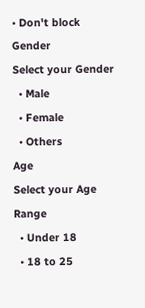• Don't block
Gender
Select your Gender
  • Male
  • Female
  • Others
Age
Select your Age Range
  • Under 18
  • 18 to 25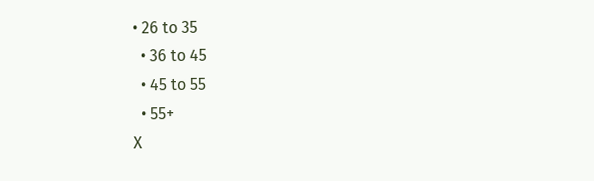• 26 to 35
  • 36 to 45
  • 45 to 55
  • 55+
X